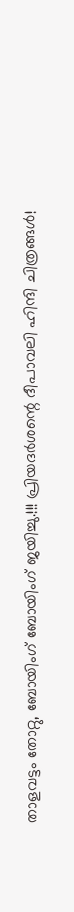താളവട്ടം തോറ്റു, ബോയിംഗ് ബോയിംഗ് ജയിച്ചു.!!! പ്രിയദർശന്റെ ദീപാവലി ഹിന്ദി ചിത്രങ്ങൾ!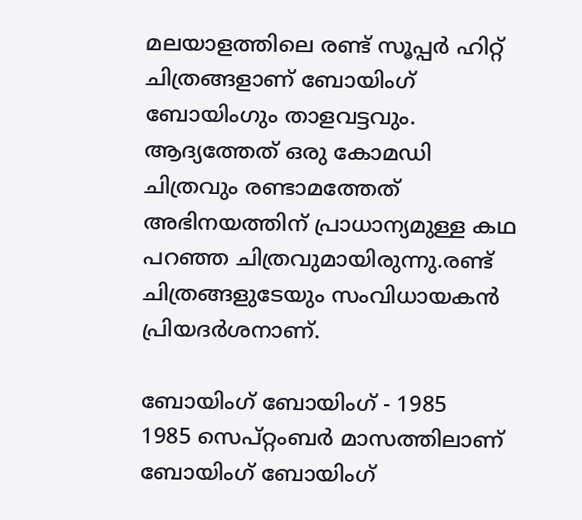മലയാളത്തിലെ രണ്ട് സൂപ്പർ ഹിറ്റ് ചിത്രങ്ങളാണ് ബോയിംഗ് ബോയിംഗും താളവട്ടവും. ആദ്യത്തേത് ഒരു കോമഡി ചിത്രവും രണ്ടാമത്തേത് അഭിനയത്തിന് പ്രാധാന്യമുള്ള കഥ പറഞ്ഞ ചിത്രവുമായിരുന്നു.രണ്ട് ചിത്രങ്ങളുടേയും സംവിധായകൻ പ്രിയദർശനാണ്.

ബോയിംഗ് ബോയിംഗ് - 1985
1985 സെപ്റ്റംബർ മാസത്തിലാണ്
ബോയിംഗ് ബോയിംഗ്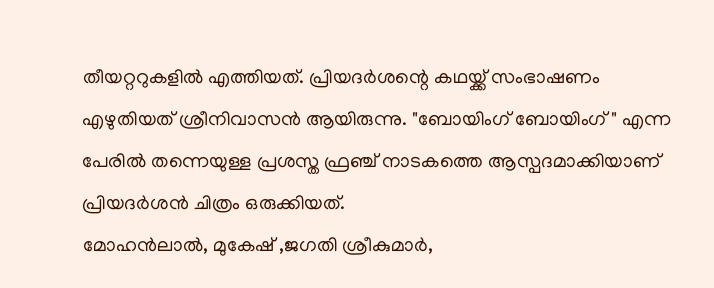തീയറ്ററുകളിൽ എത്തിയത്. പ്രിയദർശന്റെ കഥയ്ക്ക് സംഭാഷണം എഴുതിയത് ശ്രീനിവാസൻ ആയിരുന്നു. "ബോയിംഗ് ബോയിംഗ് " എന്ന പേരിൽ തന്നെയുള്ള പ്രശസ്ത ഫ്രഞ്ച് നാടകത്തെ ആസ്പദമാക്കിയാണ് പ്രിയദർശൻ ചിത്രം ഒരുക്കിയത്.
മോഹൻലാൽ, മുകേഷ് ,ജഗതി ശ്രീകുമാർ,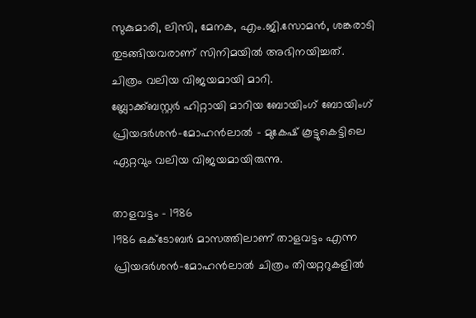സുകുമാരി, ലിസി, മേനക, എം.ജി.സോമൻ, ശങ്കരാടി തുടങ്ങിയവരാണ് സിനിമയിൽ അഭിനയിച്ചത്.
ചിത്രം വലിയ വിജയമായി മാറി.
ബ്ലോക്ക്ബസ്റ്റർ ഹിറ്റായി മാറിയ ബോയിംഗ് ബോയിംഗ് പ്രിയദർശൻ-മോഹൻലാൽ - മുകേഷ് കൂട്ടുകെട്ടിലെ ഏറ്റവും വലിയ വിജയമായിരുന്നു.

താളവട്ടം - 1986
1986 ഒക്ടോബർ മാസത്തിലാണ് താളവട്ടം എന്ന പ്രിയദർശൻ-മോഹൻലാൽ ചിത്രം തിയറ്ററുകളിൽ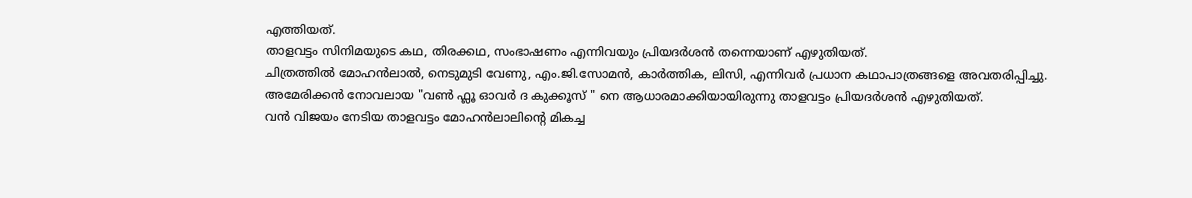എത്തിയത്.
താളവട്ടം സിനിമയുടെ കഥ, തിരക്കഥ, സംഭാഷണം എന്നിവയും പ്രിയദർശൻ തന്നെയാണ് എഴുതിയത്.
ചിത്രത്തിൽ മോഹൻലാൽ, നെടുമുടി വേണു, എം.ജി.സോമൻ, കാർത്തിക, ലിസി, എന്നിവർ പ്രധാന കഥാപാത്രങ്ങളെ അവതരിപ്പിച്ചു.
അമേരിക്കൻ നോവലായ "വൺ ഫ്ലൂ ഓവർ ദ കുക്കൂസ് " നെ ആധാരമാക്കിയായിരുന്നു താളവട്ടം പ്രിയദർശൻ എഴുതിയത്.
വൻ വിജയം നേടിയ താളവട്ടം മോഹൻലാലിന്റെ മികച്ച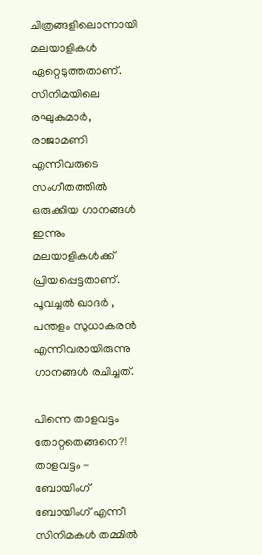ചിത്രങ്ങളിലൊന്നായി മലയാളികൾ ഏറ്റെടുത്തതാണ്. സിനിമയിലെ രഘുകുമാർ, രാജാമണി എന്നിവരുടെ സംഗീതത്തിൽ ഒരുക്കിയ ഗാനങ്ങൾ ഇന്നും മലയാളികൾക്ക് പ്രിയപ്പെട്ടതാണ്.
പൂവച്ചൽ ഖാദർ , പന്തളം സുധാകരൻ എന്നിവരായിരുന്നു ഗാനങ്ങൾ രചിച്ചത്.

പിന്നെ താളവട്ടം തോറ്റതെങ്ങനെ?!
താളവട്ടം - ബോയിംഗ് ബോയിംഗ് എന്നീ സിനിമകൾ തമ്മിൽ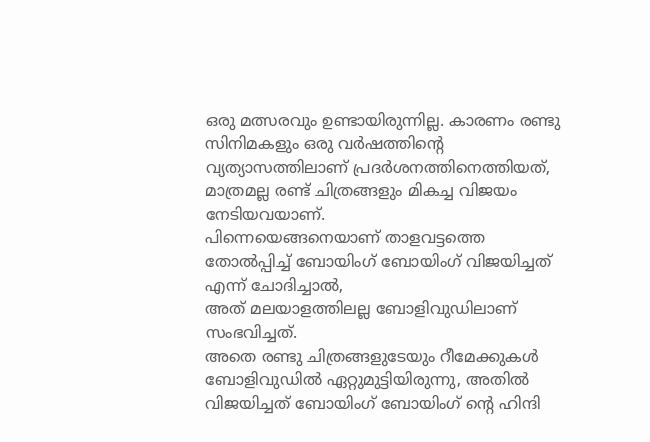ഒരു മത്സരവും ഉണ്ടായിരുന്നില്ല. കാരണം രണ്ടു സിനിമകളും ഒരു വർഷത്തിന്റെ വ്യത്യാസത്തിലാണ് പ്രദർശനത്തിനെത്തിയത്, മാത്രമല്ല രണ്ട് ചിത്രങ്ങളും മികച്ച വിജയം നേടിയവയാണ്.
പിന്നെയെങ്ങനെയാണ് താളവട്ടത്തെ തോൽപ്പിച്ച് ബോയിംഗ് ബോയിംഗ് വിജയിച്ചത് എന്ന് ചോദിച്ചാൽ,
അത് മലയാളത്തിലല്ല ബോളിവുഡിലാണ് സംഭവിച്ചത്.
അതെ രണ്ടു ചിത്രങ്ങളുടേയും റീമേക്കുകൾ ബോളിവുഡിൽ ഏറ്റുമുട്ടിയിരുന്നു, അതിൽ വിജയിച്ചത് ബോയിംഗ് ബോയിംഗ് ന്റെ ഹിന്ദി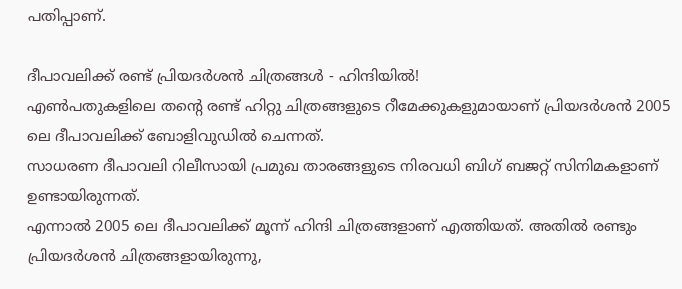പതിപ്പാണ്.

ദീപാവലിക്ക് രണ്ട് പ്രിയദർശൻ ചിത്രങ്ങൾ - ഹിന്ദിയിൽ!
എൺപതുകളിലെ തന്റെ രണ്ട് ഹിറ്റു ചിത്രങ്ങളുടെ റീമേക്കുകളുമായാണ് പ്രിയദർശൻ 2005 ലെ ദീപാവലിക്ക് ബോളിവുഡിൽ ചെന്നത്.
സാധരണ ദീപാവലി റിലീസായി പ്രമുഖ താരങ്ങളുടെ നിരവധി ബിഗ് ബജറ്റ് സിനിമകളാണ് ഉണ്ടായിരുന്നത്.
എന്നാൽ 2005 ലെ ദീപാവലിക്ക് മൂന്ന് ഹിന്ദി ചിത്രങ്ങളാണ് എത്തിയത്. അതിൽ രണ്ടും പ്രിയദർശൻ ചിത്രങ്ങളായിരുന്നു,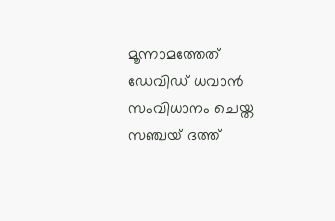മൂന്നാമത്തേത് ഡേവിഡ് ധവാൻ സംവിധാനം ചെയ്ത സഞ്ചയ് ദത്ത്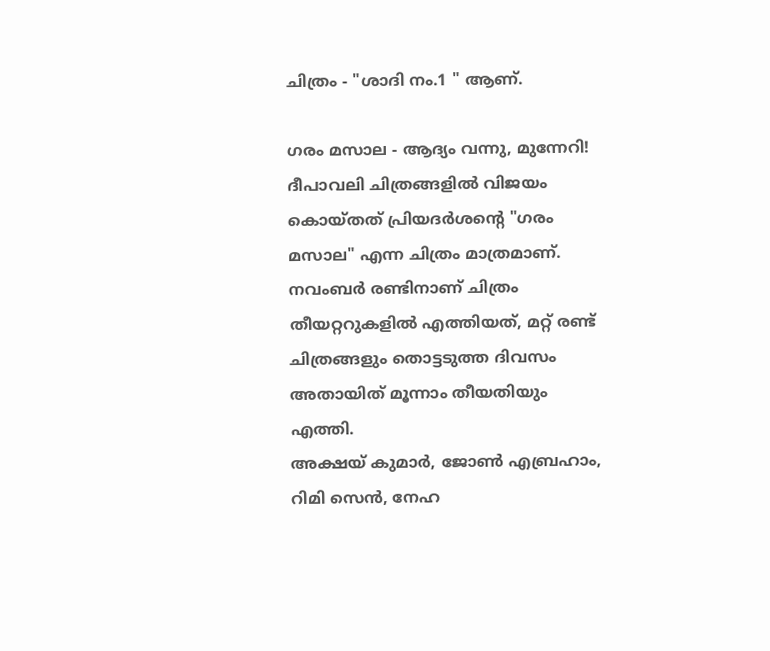ചിത്രം - "ശാദി നം.1 " ആണ്.

ഗരം മസാല - ആദ്യം വന്നു, മുന്നേറി!
ദീപാവലി ചിത്രങ്ങളിൽ വിജയം കൊയ്തത് പ്രിയദർശന്റെ "ഗരം മസാല" എന്ന ചിത്രം മാത്രമാണ്.
നവംബർ രണ്ടിനാണ് ചിത്രം തീയറ്ററുകളിൽ എത്തിയത്, മറ്റ് രണ്ട് ചിത്രങ്ങളും തൊട്ടടുത്ത ദിവസം അതായിത് മൂന്നാം തീയതിയും എത്തി.
അക്ഷയ് കുമാർ, ജോൺ എബ്രഹാം, റിമി സെൻ, നേഹ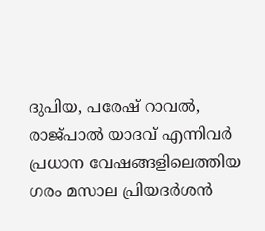ദുപിയ, പരേഷ് റാവൽ, രാജ്പാൽ യാദവ് എന്നിവർ പ്രധാന വേഷങ്ങളിലെത്തിയ ഗരം മസാല പ്രിയദർശൻ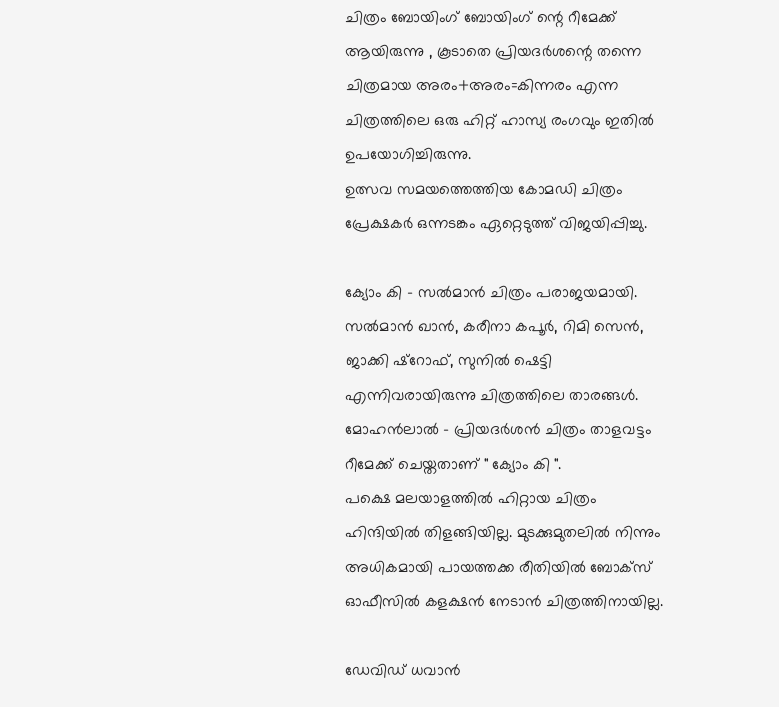ചിത്രം ബോയിംഗ് ബോയിംഗ് ന്റെ റീമേക്ക് ആയിരുന്നു , കൂടാതെ പ്രിയദർശന്റെ തന്നെ ചിത്രമായ അരം+അരം=കിന്നരം എന്ന ചിത്രത്തിലെ ഒരു ഹിറ്റ് ഹാസ്യ രംഗവും ഇതിൽ ഉപയോഗിച്ചിരുന്നു.
ഉത്സവ സമയത്തെത്തിയ കോമഡി ചിത്രം പ്രേക്ഷകർ ഒന്നടങ്കം ഏറ്റെടുത്ത് വിജയിപ്പിച്ചു.

ക്യോം കി - സൽമാൻ ചിത്രം പരാജയമായി.
സൽമാൻ ഖാൻ, കരീനാ കപൂർ, റിമി സെൻ, ജാക്കി ഷ്റോഫ്, സുനിൽ ഷെട്ടി എന്നിവരായിരുന്നു ചിത്രത്തിലെ താരങ്ങൾ.
മോഹൻലാൽ - പ്രിയദർശൻ ചിത്രം താളവട്ടം റീമേക്ക് ചെയ്തതാണ് " ക്യോം കി ".
പക്ഷെ മലയാളത്തിൽ ഹിറ്റായ ചിത്രം ഹിന്ദിയിൽ തിളങ്ങിയില്ല. മുടക്കുമുതലിൽ നിന്നും അധികമായി പായത്തക്ക രീതിയിൽ ബോക്സ് ഓഫീസിൽ കളക്ഷൻ നേടാൻ ചിത്രത്തിനായില്ല.

ഡേവിഡ് ധവാൻ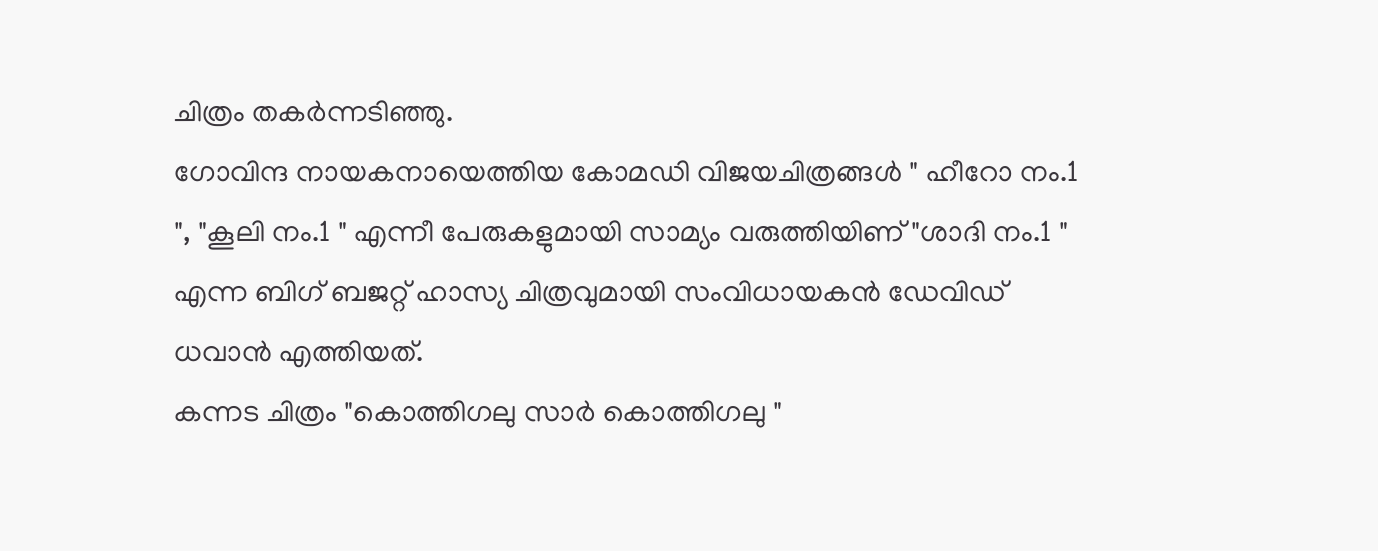ചിത്രം തകർന്നടിഞ്ഞു.
ഗോവിന്ദ നായകനായെത്തിയ കോമഡി വിജയചിത്രങ്ങൾ " ഹീറോ നം.1 ", "കൂലി നം.1 " എന്നീ പേരുകളുമായി സാമ്യം വരുത്തിയിണ് "ശാദി നം.1 " എന്ന ബിഗ് ബജറ്റ് ഹാസ്യ ചിത്രവുമായി സംവിധായകൻ ഡേവിഡ് ധവാൻ എത്തിയത്.
കന്നട ചിത്രം "കൊത്തിഗലു സാർ കൊത്തിഗലു "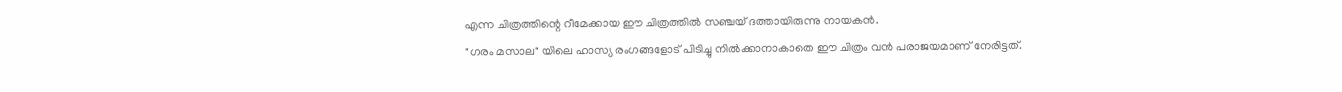എന്ന ചിത്രത്തിന്റെ റീമേക്കായ ഈ ചിത്രത്തിൽ സഞ്ചയ് ദത്തായിരുന്നു നായകൻ.
"ഗരം മസാല" യിലെ ഹാസ്യ രംഗങ്ങളോട് പിടിച്ചു നിൽക്കാനാകാതെ ഈ ചിത്രം വൻ പരാജയമാണ് നേരിട്ടത്.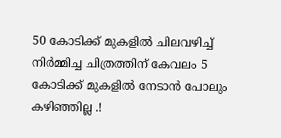50 കോടിക്ക് മുകളിൽ ചിലവഴിച്ച് നിർമ്മിച്ച ചിത്രത്തിന് കേവലം 5 കോടിക്ക് മുകളിൽ നേടാൻ പോലും കഴിഞ്ഞില്ല .!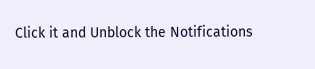Click it and Unblock the Notifications